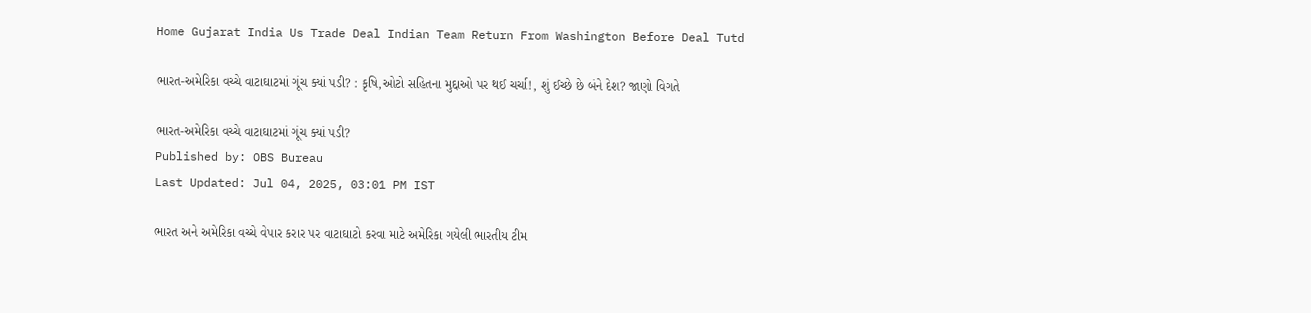Home Gujarat India Us Trade Deal Indian Team Return From Washington Before Deal Tutd

ભારત-અમેરિકા વચ્ચે વાટાઘાટમાં ગૂંચ ક્યાં પડી? : કૃષિ,ઓટો સહિતના મુદ્દાઓ પર થઈ ચર્ચા!, શું ઈચ્છે છે બંને દેશ? જાણો વિગતે

ભારત-અમેરિકા વચ્ચે વાટાઘાટમાં ગૂંચ ક્યાં પડી?
Published by: OBS Bureau
Last Updated: Jul 04, 2025, 03:01 PM IST

ભારત અને અમેરિકા વચ્ચે વેપાર કરાર પર વાટાઘાટો કરવા માટે અમેરિકા ગયેલી ભારતીય ટીમ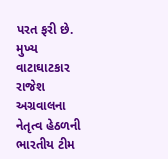પરત ફરી છે. મુખ્ય વાટાઘાટકાર રાજેશ અગ્રવાલના નેતૃત્વ હેઠળની ભારતીય ટીમ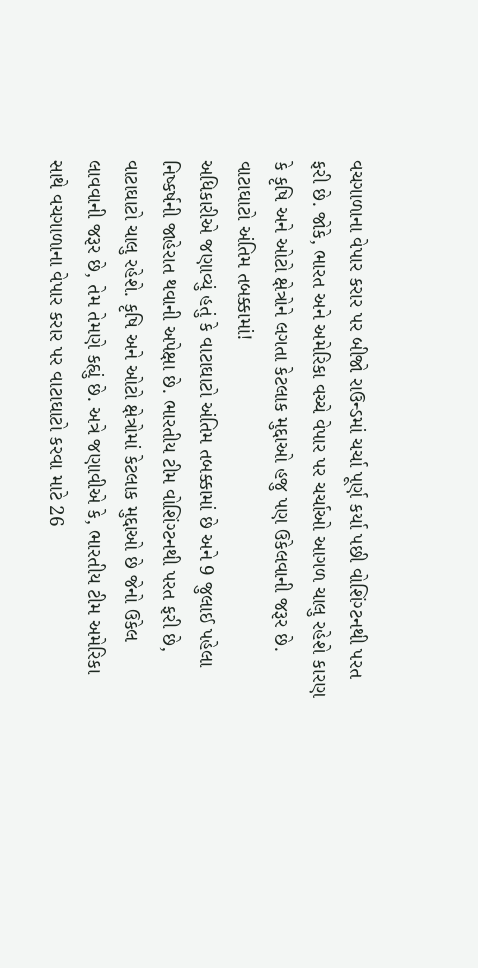વચગાળાના વેપાર કરાર પર બીજો રાઉન્ડમાં ચર્ચા પૂર્ણ કર્યા પછી વોશિંગ્ટનથી પરત ફરી છે. જોકે, ભારત અને અમેરિકા વચ્ચે વેપાર પર ચર્ચાઓ આગળ ચાલુ રહેશે કારણ કે કૃષિ અને ઓટો ક્ષેત્રોને લગતા કેટલાક મુદ્દાઓ હજુ પણ ઉકેલવાની જરૂર છે.
વાટાઘાટો અંતિમ તબક્કામાં!
અધિકારીએ જણાવ્યું હતું કે વાટાઘાટો અંતિમ તબક્કામાં છે અને 9 જુલાઈ પહેલા નિષ્કર્ષની જાહેરાત થવાની અપેક્ષા છે. ભારતીય ટીમ વોશિંગ્ટનથી પરત ફરી છે, વાટાઘાટો ચાલુ રહેશે. કૃષિ અને ઓટો ક્ષેત્રોમાં કેટલાક મુદ્દાઓ છે જેનો ઉકેલ લાવવાની જરૂર છે, તેમ તેમણે કહ્યું છે. અત્રે જણાવીએ કે, ભારતીય ટીમ અમેરિકા સાથે વચગાળાના વેપાર કરાર પર વાટાઘાટો કરવા માટે 26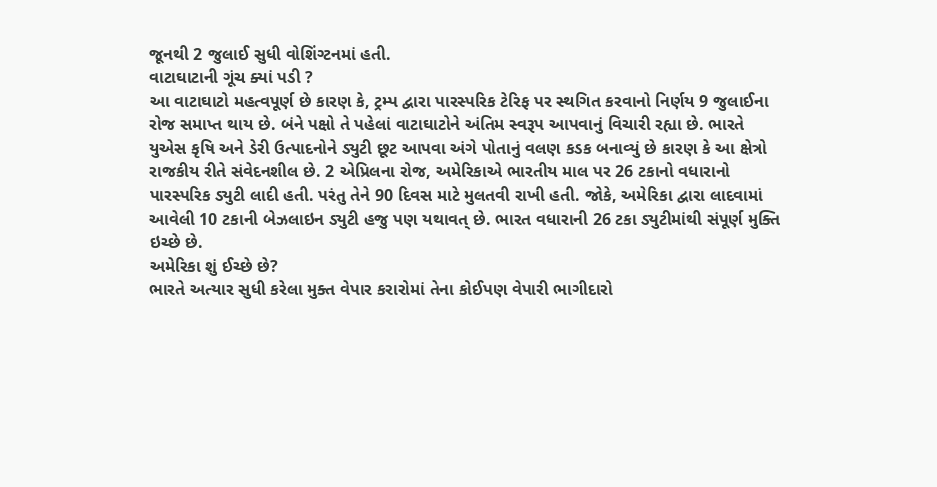જૂનથી 2 જુલાઈ સુધી વોશિંગ્ટનમાં હતી.
વાટાઘાટાની ગૂંચ ક્યાં પડી ?
આ વાટાઘાટો મહત્વપૂર્ણ છે કારણ કે, ટ્રમ્પ દ્વારા પારસ્પરિક ટેરિફ પર સ્થગિત કરવાનો નિર્ણય 9 જુલાઈના રોજ સમાપ્ત થાય છે. બંને પક્ષો તે પહેલાં વાટાઘાટોને અંતિમ સ્વરૂપ આપવાનું વિચારી રહ્યા છે. ભારતે યુએસ કૃષિ અને ડેરી ઉત્પાદનોને ડ્યુટી છૂટ આપવા અંગે પોતાનું વલણ કડક બનાવ્યું છે કારણ કે આ ક્ષેત્રો રાજકીય રીતે સંવેદનશીલ છે. 2 એપ્રિલના રોજ, અમેરિકાએ ભારતીય માલ પર 26 ટકાનો વધારાનો પારસ્પરિક ડ્યુટી લાદી હતી. પરંતુ તેને 90 દિવસ માટે મુલતવી રાખી હતી. જોકે, અમેરિકા દ્વારા લાદવામાં આવેલી 10 ટકાની બેઝલાઇન ડ્યુટી હજુ પણ યથાવત્ છે. ભારત વધારાની 26 ટકા ડ્યુટીમાંથી સંપૂર્ણ મુક્તિ ઇચ્છે છે.
અમેરિકા શું ઈચ્છે છે?
ભારતે અત્યાર સુધી કરેલા મુક્ત વેપાર કરારોમાં તેના કોઈપણ વેપારી ભાગીદારો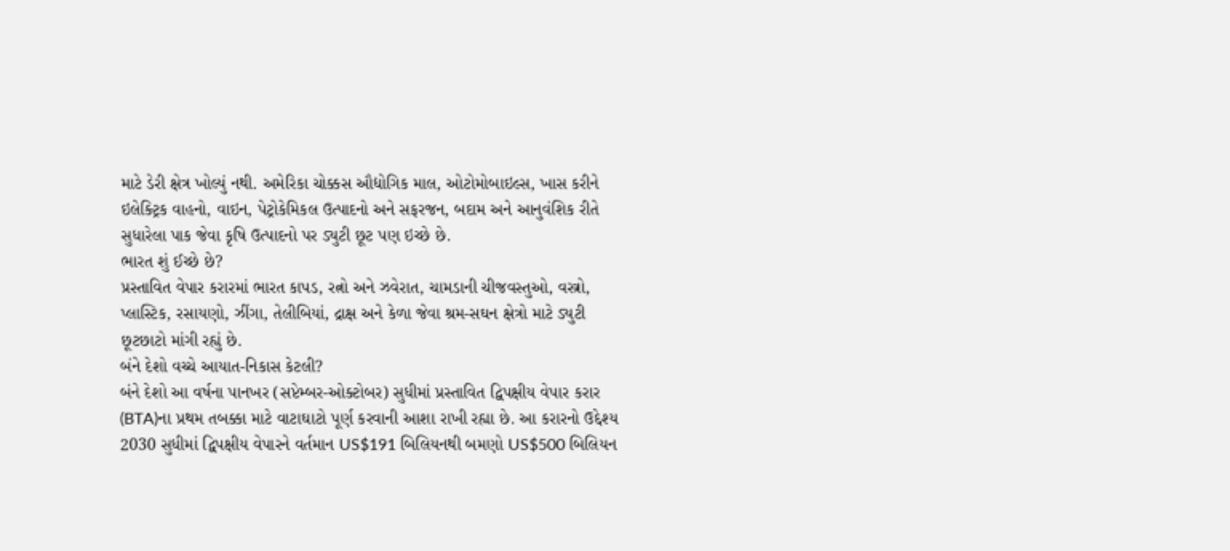માટે ડેરી ક્ષેત્ર ખોલ્યું નથી. અમેરિકા ચોક્કસ ઔદ્યોગિક માલ, ઓટોમોબાઇલ્સ, ખાસ કરીને ઇલેક્ટ્રિક વાહનો, વાઇન, પેટ્રોકેમિકલ ઉત્પાદનો અને સફરજન, બદામ અને આનુવંશિક રીતે સુધારેલા પાક જેવા કૃષિ ઉત્પાદનો પર ડ્યુટી છૂટ પણ ઇચ્છે છે.
ભારત શું ઈચ્છે છે?
પ્રસ્તાવિત વેપાર કરારમાં ભારત કાપડ, રત્નો અને ઝવેરાત, ચામડાની ચીજવસ્તુઓ, વસ્ત્રો, પ્લાસ્ટિક, રસાયણો, ઝીંગા, તેલીબિયાં, દ્રાક્ષ અને કેળા જેવા શ્રમ-સઘન ક્ષેત્રો માટે ડ્યુટી છૂટછાટો માંગી રહ્યું છે.
બંને દેશો વચ્ચે આયાત-નિકાસ કેટલી?
બંને દેશો આ વર્ષના પાનખર (સપ્ટેમ્બર-ઓક્ટોબર) સુધીમાં પ્રસ્તાવિત દ્વિપક્ષીય વેપાર કરાર (BTA)ના પ્રથમ તબક્કા માટે વાટાઘાટો પૂર્ણ કરવાની આશા રાખી રહ્યા છે. આ કરારનો ઉદ્દેશ્ય 2030 સુધીમાં દ્વિપક્ષીય વેપારને વર્તમાન US$191 બિલિયનથી બમણો US$500 બિલિયન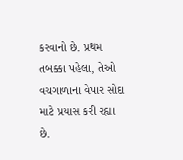કરવાનો છે. પ્રથમ તબક્કા પહેલા, તેઓ વચગાળાના વેપાર સોદા માટે પ્રયાસ કરી રહ્યા છે.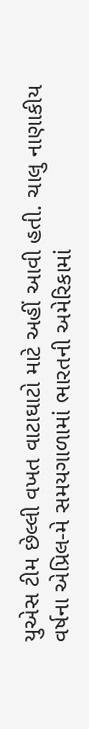યુએસ ટીમ છેલ્લી વખત વાટાઘાટો માટે અહીં આવી હતી. ચાલુ નાણાકીય વર્ષના એપ્રિલ-મે સમયગાળામાં ભારતની અમેરિકામાં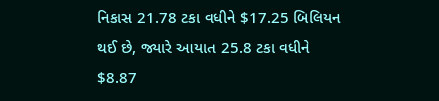નિકાસ 21.78 ટકા વધીને $17.25 બિલિયન થઈ છે, જ્યારે આયાત 25.8 ટકા વધીને $8.87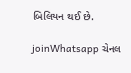બિલિયન થઈ છે.

joinWhatsapp ચેનલ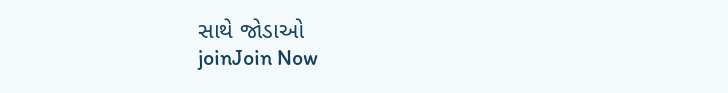સાથે જોડાઓ
joinJoin Now